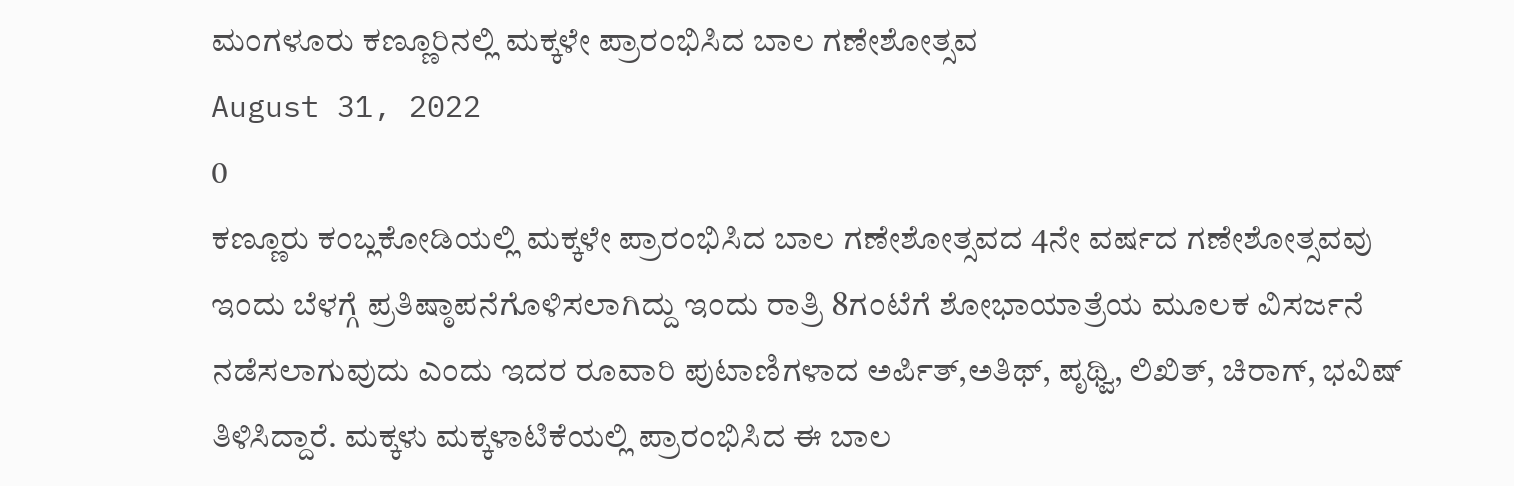ಮಂಗಳೂರು ಕಣ್ಣೂರಿನಲ್ಲಿ ಮಕ್ಕಳೇ ಪ್ರಾರಂಭಿಸಿದ ಬಾಲ ಗಣೇಶೋತ್ಸವ
August 31, 2022
0
ಕಣ್ಣೂರು ಕಂಬ್ಲಕೋಡಿಯಲ್ಲಿ ಮಕ್ಕಳೇ ಪ್ರಾರಂಭಿಸಿದ ಬಾಲ ಗಣೇಶೋತ್ಸವದ 4ನೇ ವರ್ಷದ ಗಣೇಶೋತ್ಸವವು ಇಂದು ಬೆಳಗ್ಗೆ ಪ್ರತಿಷ್ಠಾಪನೆಗೊಳಿಸಲಾಗಿದ್ದು ಇಂದು ರಾತ್ರಿ 8ಗಂಟೆಗೆ ಶೋಭಾಯಾತ್ರೆಯ ಮೂಲಕ ವಿಸರ್ಜನೆ ನಡೆಸಲಾಗುವುದು ಎಂದು ಇದರ ರೂವಾರಿ ಪುಟಾಣಿಗಳಾದ ಅರ್ಪಿತ್,ಅತಿಥ್, ಪೃಥ್ವಿ, ಲಿಖಿತ್, ಚಿರಾಗ್, ಭವಿಷ್ ತಿಳಿಸಿದ್ದಾರೆ. ಮಕ್ಕಳು ಮಕ್ಕಳಾಟಿಕೆಯಲ್ಲಿ ಪ್ರಾರಂಭಿಸಿದ ಈ ಬಾಲ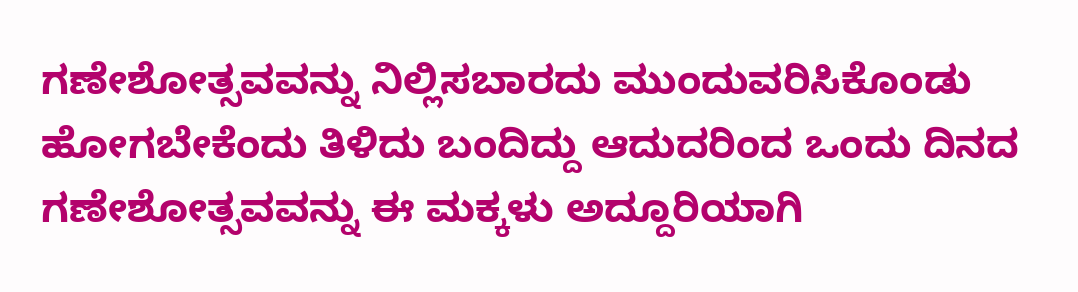ಗಣೇಶೋತ್ಸವವನ್ನು ನಿಲ್ಲಿಸಬಾರದು ಮುಂದುವರಿಸಿಕೊಂಡು ಹೋಗಬೇಕೆಂದು ತಿಳಿದು ಬಂದಿದ್ದು ಆದುದರಿಂದ ಒಂದು ದಿನದ ಗಣೇಶೋತ್ಸವವನ್ನು ಈ ಮಕ್ಕಳು ಅದ್ದೂರಿಯಾಗಿ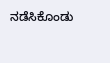ನಡೆಸಿಕೊಂಡು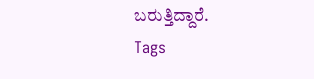ಬರುತ್ತಿದ್ದಾರೆ.
Tags